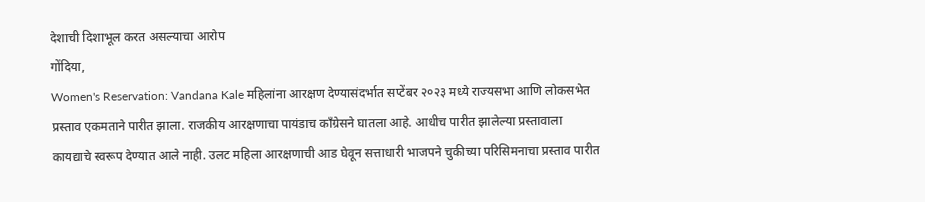देशाची दिशाभूल करत असल्याचा आरोप
गोंदिया,
Women's Reservation: Vandana Kale महिलांना आरक्षण देण्यासंदर्भात सप्टेंबर २०२३ मध्ये राज्यसभा आणि लोकसभेत प्रस्ताव एकमताने पारीत झाला. राजकीय आरक्षणाचा पायंडाच काँग्रेसने घातला आहे. आधीच पारीत झालेल्या प्रस्तावाला कायद्याचे स्वरूप देण्यात आले नाही. उलट महिला आरक्षणाची आड घेवून सत्ताधारी भाजपने चुकीच्या परिसिमनाचा प्रस्ताव पारीत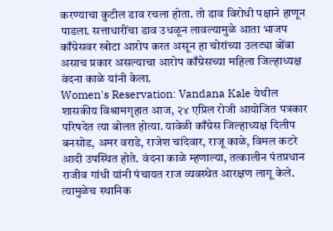करण्याचा कुटील डाव रचला होता. तो डाव विरोधी पक्षाने हाणून पाडला. सत्ताधारींचा डाव उधळून लावल्यामुळे आता भाजप काँग्रेसवर खोटा आरोप करत असून हा चोरांच्या उलट्या बोंबा असाच प्रकार असल्याचा आरोप काँग्रेसच्या महिला जिल्हाध्यक्ष वंदना काळे यांनी केला.
Women's Reservation: Vandana Kale येथील शासकीय विश्रामगृहात आज, २४ एप्रिल रोजी आयोजित पत्रकार परिषदेत त्या बोलत होत्या. यावेळी काँग्रेस जिल्हाध्यक्ष दिलीप बनसोड, अमर वराडे, राजेश चांदेवार, राजू काळे, विमल कटरे आदी उपस्थित होते. वंदना काळे म्हणाल्या, तत्कालीन पंतप्रधान राजीव गांधी यांनी पंचायत राज व्यवस्थेत आरक्षण लागू केले. त्यामुळेच स्थानिक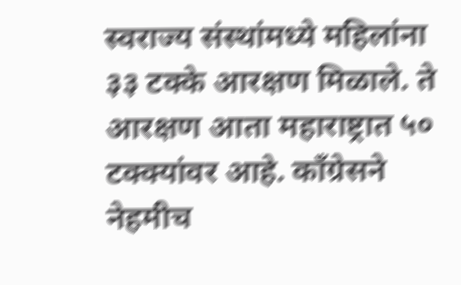स्वराज्य संस्थांमध्ये महिलांना ३३ टक्के आरक्षण मिळाले. ते आरक्षण आता महाराष्ट्रात ५० टक्क्यांवर आहे. काँग्रेसने नेहमीच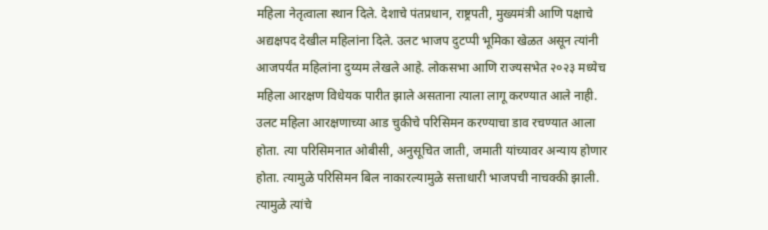महिला नेतृत्वाला स्थान दिले. देशाचे पंतप्रधान, राष्ट्रपती, मुख्यमंत्री आणि पक्षाचे अद्यक्षपद देखील महिलांना दिले. उलट भाजप दुटप्पी भूमिका खेळत असून त्यांनी आजपर्यंत महिलांना दुय्यम लेखले आहे. लोकसभा आणि राज्यसभेत २०२३ मध्येच महिला आरक्षण विधेयक पारीत झाले असताना त्याला लागू करण्यात आले नाही. उलट महिला आरक्षणाच्या आड चुकीचे परिसिमन करण्याचा डाव रचण्यात आला होता. त्या परिसिमनात ओबीसी, अनुसूचित जाती, जमाती यांच्यावर अन्याय होणार होता. त्यामुळे परिसिमन बिल नाकारल्यामुळे सत्ताधारी भाजपची नाचक्की झाली. त्यामुळे त्यांचे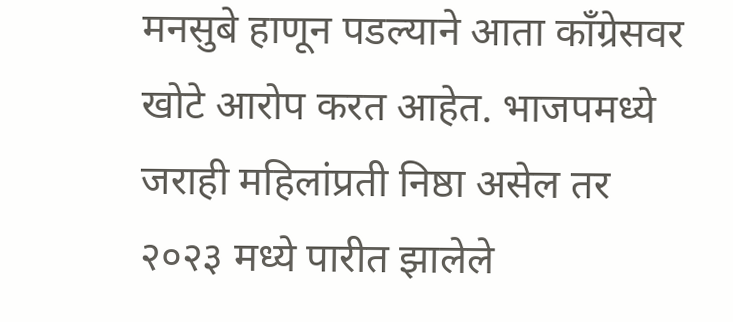मनसुबे हाणून पडल्याने आता काँग्रेसवर खोटे आरोप करत आहेत. भाजपमध्ये जराही महिलांप्रती निष्ठा असेल तर २०२३ मध्ये पारीत झालेले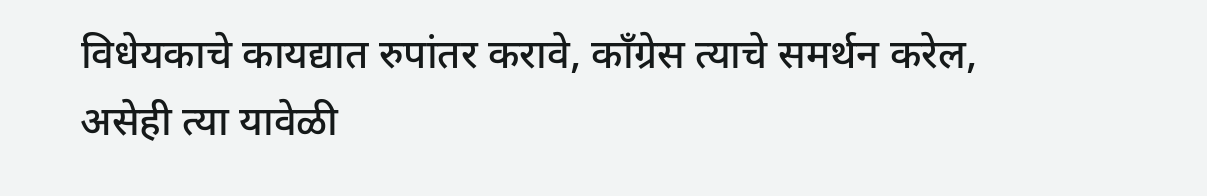विधेयकाचे कायद्यात रुपांतर करावे, काँग्रेस त्याचे समर्थन करेल, असेही त्या यावेळी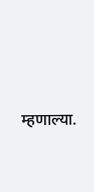म्हणाल्या.